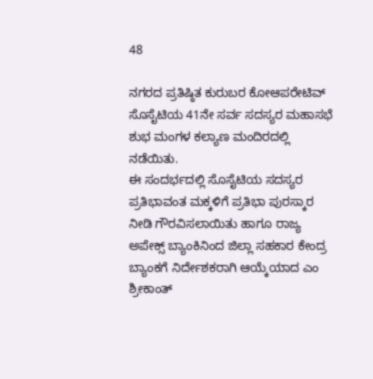48

ನಗರದ ಪ್ರತಿಷ್ಠಿತ ಕುರುಬರ ಕೋಆಪರೇಟಿವ್ ಸೊಸೈಟಿಯ 41ನೇ ಸರ್ವ ಸದಸ್ಯರ ಮಹಾಸಭೆ ಶುಭ ಮಂಗಳ ಕಲ್ಯಾಣ ಮಂದಿರದಲ್ಲಿ ನಡೆಯಿತು.
ಈ ಸಂದರ್ಭದಲ್ಲಿ ಸೊಸೈಟಿಯ ಸದಸ್ಯರ ಪ್ರತಿಭಾವಂತ ಮಕ್ಕಳಿಗೆ ಪ್ರತಿಭಾ ಪುರಸ್ಕಾರ ನೀಡಿ ಗೌರವಿಸಲಾಯಿತು ಹಾಗೂ ರಾಜ್ಯ ಅಪೇಕ್ಸ್ ಬ್ಯಾಂಕಿನಿಂದ ಜಿಲ್ಲಾ ಸಹಕಾರ ಕೇಂದ್ರ ಬ್ಯಾಂಕಗೆ ನಿರ್ದೇಶಕರಾಗಿ ಆಯ್ಕೆಯಾದ ಎಂ ಶ್ರೀಕಾಂತ್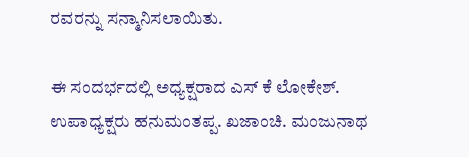ರವರನ್ನು ಸನ್ಮಾನಿಸಲಾಯಿತು.

ಈ ಸಂದರ್ಭದಲ್ಲಿ ಅಧ್ಯಕ್ಷರಾದ ಎಸ್ ಕೆ ಲೋಕೇಶ್. ಉಪಾಧ್ಯಕ್ಷರು ಹನುಮಂತಪ್ಪ. ಖಜಾಂಚಿ. ಮಂಜುನಾಥ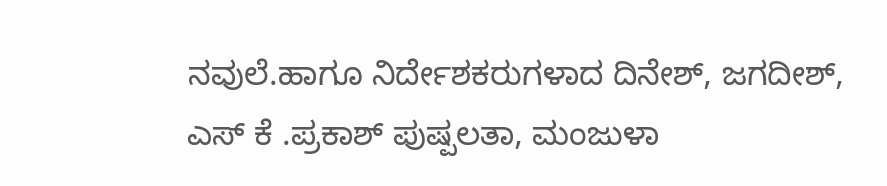ನವುಲೆ.ಹಾಗೂ ನಿರ್ದೇಶಕರುಗಳಾದ ದಿನೇಶ್, ಜಗದೀಶ್, ಎಸ್ ಕೆ .ಪ್ರಕಾಶ್ ಪುಷ್ಪಲತಾ, ಮಂಜುಳಾ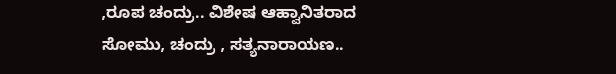,ರೂಪ ಚಂದ್ರು.. ವಿಶೇಷ ಆಹ್ವಾನಿತರಾದ ಸೋಮು, ಚಂದ್ರು , ಸತ್ಯನಾರಾಯಣ..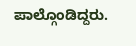ಪಾಲ್ಗೊಂಡಿದ್ದರು.